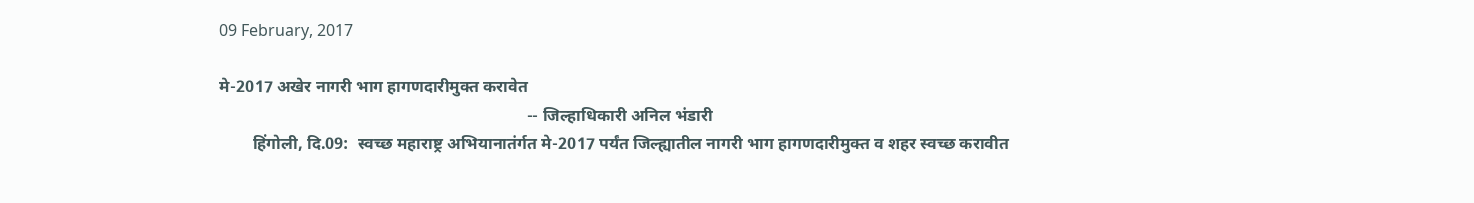09 February, 2017

मे-2017 अखेर नागरी भाग हागणदारीमुक्‍त करावेत
                                                                          -- जिल्हाधिकारी अनिल भंडारी
        हिंगोली, दि.09:  स्वच्छ महाराष्ट्र अभियानातंर्गत मे-2017 पर्यंत जिल्ह्यातील नागरी भाग हागणदारीमुक्त व शहर स्वच्छ करावीत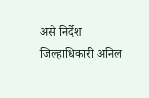असे निर्देश जिल्हाधिकारी अनिल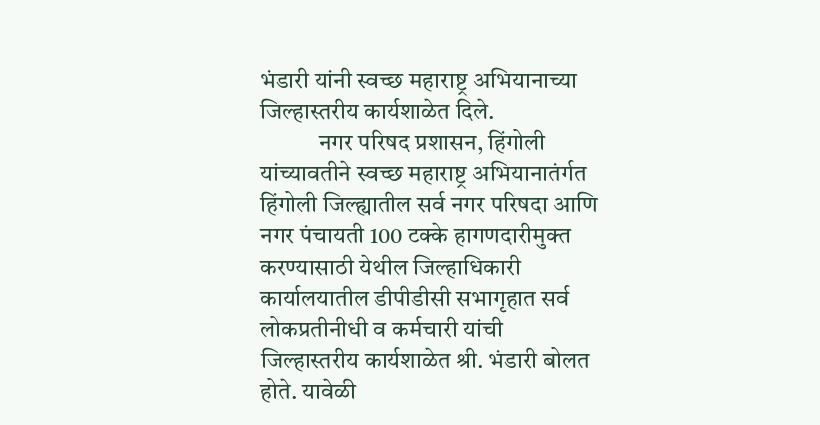भंडारी यांनी स्वच्छ महाराष्ट्र अभियानाच्या जिल्हास्तरीय कार्यशाळेत दिले.
            नगर परिषद प्रशासन, हिंगोली यांच्यावतीने स्वच्छ महाराष्ट्र अभियानातंर्गत हिंगोली जिल्ह्यातील सर्व नगर परिषदा आणि नगर पंचायती 100 टक्के हागणदारीमुक्त करण्यासाठी येथील जिल्हाधिकारी कार्यालयातील डीपीडीसी सभागृहात सर्व लोकप्रतीनीधी व कर्मचारी यांची जिल्हास्तरीय कार्यशाळेत श्री. भंडारी बोलत होते. यावेळी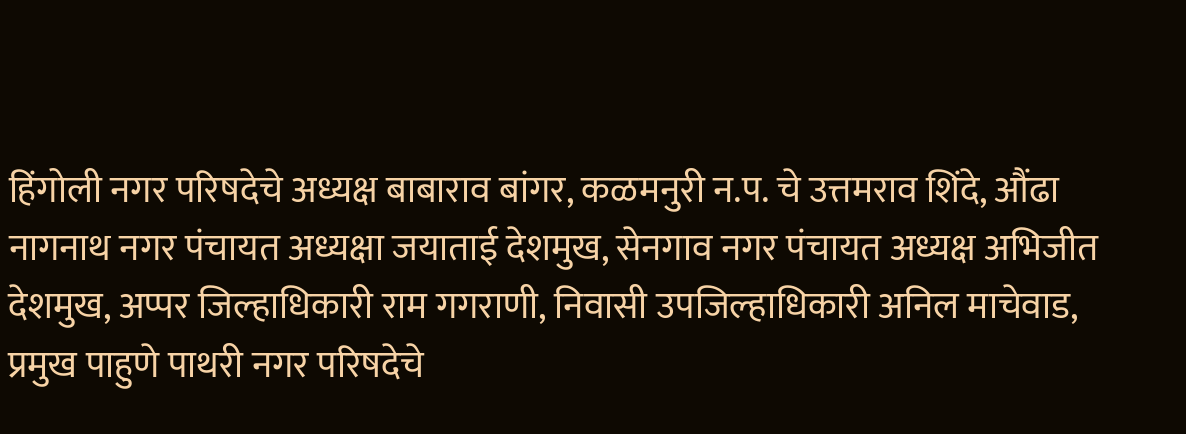हिंगोली नगर परिषदेचे अध्यक्ष बाबाराव बांगर, कळमनुरी न.प. चे उत्तमराव शिंदे, औंढा नागनाथ नगर पंचायत अध्यक्षा जयाताई देशमुख, सेनगाव नगर पंचायत अध्यक्ष अभिजीत देशमुख, अप्पर जिल्हाधिकारी राम गगराणी, निवासी उपजिल्हाधिकारी अनिल माचेवाड, प्रमुख पाहुणे पाथरी नगर परिषदेचे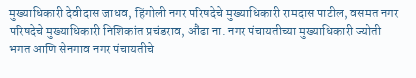मुख्याधिकारी देवीदास जाधव, हिंगोली नगर परिषदेचे मुख्याधिकारी रामदास पाटील, वसमत नगर परिषदेचे मुख्याधिकारी निशिकांत प्रचंडराव, औंढा ना. नगर पंचायतीच्या मुख्याधिकारी ज्योती भगत आणि सेनगाव नगर पंचायतीचे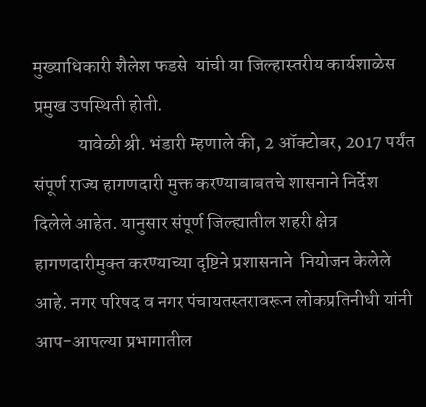मुख्याधिकारी शैलेश फडसे  यांची या जिल्हास्तरीय कार्यशाळेस प्रमुख उपस्थिती होती.
            यावेळी श्री. भंडारी म्हणाले की, 2 ऑक्टोबर, 2017 पर्यंत संपूर्ण राज्य हागणदारी मुक्त करण्याबाबतचे शासनाने निर्देश दिलेले आहेत. यानुसार संपूर्ण जिल्ह्यातील शहरी क्षेत्र हागणदारीमुक्‍त करण्‍याच्‍या दृष्टिने प्रशासनाने  नियोजन केलेले आहे. नगर परिषद व नगर पंचायतस्‍तरावरून लोकप्रतिनीधी यांनी आप-आपल्या प्रभागातील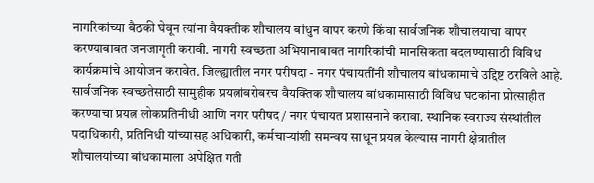नागरिकांच्या बैठकी घेवून त्यांना वैयक्तीक शौचालय बांधुन वापर करणे किंवा सार्वजनिक शौचालयाचा वापर करण्याबाबत जनजागृती करावी. नागरी स्वच्छता अभियानाबाबत नागरिकांची मानसिकता बदलण्‍यासाठी विविध कार्यक्रमांचे आयोजन करावेत. जिल्ह्यातील नगर परीषदा - नगर पंचायतींनी शौचालय बांधकामाचे उद्दिष्ट ठरविले आहे.  सार्वजनिक स्वच्छतेसाठी सामुहीक प्रयत्नांबरोबरच वैयक्तिक शौचालय बांधकामासाठी विविध घटकांना प्रोत्साहीत करण्याचा प्रयत्न लोकप्रतिनीधी आणि नगर परीषद/ नगर पंचायत प्रशासनाने करावा. स्थानिक स्वराज्य संस्थांतील पदाधिकारी, प्रतिनिधी यांच्यासह अधिकारी, कर्मचाऱ्यांशी समन्वय साधून प्रयत्न केल्यास नागरी क्षेत्रातील शौचालयांच्या बांधकामाला अपेक्षित गती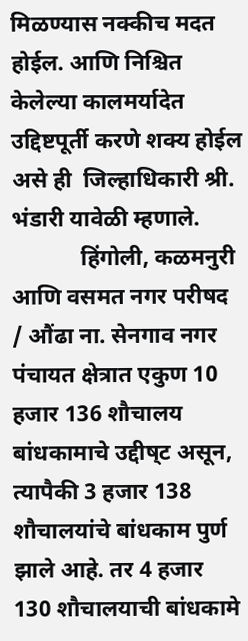मिळण्यास नक्कीच मदत होईल. आणि निश्चित केलेल्या कालमर्यादेत उद्दिष्टपूर्ती करणे शक्य होईल असे ही  जिल्हाधिकारी श्री. भंडारी यावेळी म्हणाले.
            हिंगोली, कळमनुरी आणि वसमत नगर परीषद / औंढा ना. सेनगाव नगर पंचायत क्षेत्रात एकुण 10 हजार 136 शौचालय बांधकामाचे उद्दीष्‌ट असून, त्यापैकी 3 हजार 138 शौचालयांचे बांधकाम पुर्ण झाले आहे. तर 4 हजार 130 शौचालयाची बांधकामे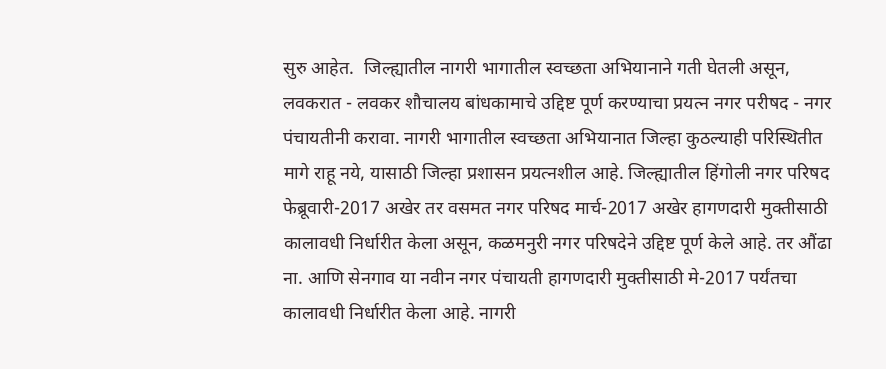सुरु आहेत.  जिल्ह्यातील नागरी भागातील स्वच्छता अभियानाने गती घेतली असून, लवकरात - लवकर शौचालय बांधकामाचे उद्दिष्ट पूर्ण करण्याचा प्रयत्न नगर परीषद - नगर पंचायतीनी करावा. नागरी भागातील स्वच्छता अभियानात जिल्हा कुठल्याही परिस्थितीत मागे राहू नये, यासाठी जिल्हा प्रशासन प्रयत्नशील आहे. जिल्ह्यातील हिंगोली नगर परिषद फेब्रूवारी-2017 अखेर तर वसमत नगर परिषद मार्च-2017 अखेर हागणदारी मुक्तीसाठी कालावधी निर्धारीत केला असून, कळमनुरी नगर परिषदेने उद्दिष्ट पूर्ण केले आहे. तर औंढा ना. आणि सेनगाव या नवीन नगर पंचायती हागणदारी मुक्तीसाठी मे-2017 पर्यंतचा कालावधी निर्धारीत केला आहे. नागरी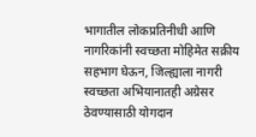भागातील लोकप्रतिनीधी आणि नागरिकांनी स्वच्छता मोहिमेत सक्रीय सहभाग घेऊन, जिल्ह्याला नागरी स्वच्छता अभियानातही अग्रेसर ठेवण्यासाठी योगदान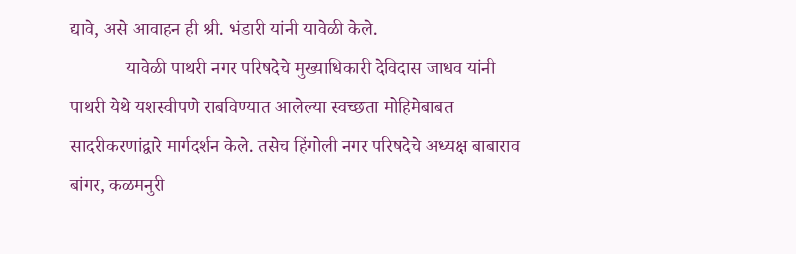द्यावे, असे आवाहन ही श्री. भंडारी यांनी यावेळी केले.
            यावेळी पाथरी नगर परिषदेचे मुख्याधिकारी देविदास जाधव यांनी पाथरी येथे यशस्वीपणे राबविण्यात आलेल्या स्वच्छता मोहिमेबाबत सादरीकरणांद्वारे मार्गदर्शन केले. तसेच हिंगोली नगर परिषदेचे अध्यक्ष बाबाराव बांगर, कळमनुरी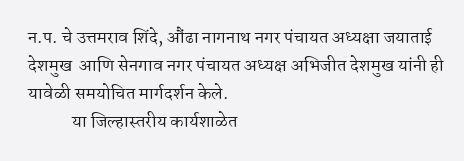न.प. चे उत्तमराव शिंदे, औंढा नागनाथ नगर पंचायत अध्यक्षा जयाताई देशमुख  आणि सेनगाव नगर पंचायत अध्यक्ष अभिजीत देशमुख यांनी ही यावेळी समयोचित मार्गदर्शन केले.
            या जिल्हास्तरीय कार्यशाळेत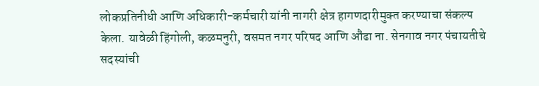लोकप्रतिनीधी आणि अधिकारी-कर्मचारी यांनी नागरी क्षेत्र हागणदारीमुक्‍त करण्‍याचा संकल्‍प केला. यावेळी हिंगोली, कळमनुरी, वसमत नगर परिषद आणि औंढा ना. सेनगाव नगर पंचायतीचे सदस्यांची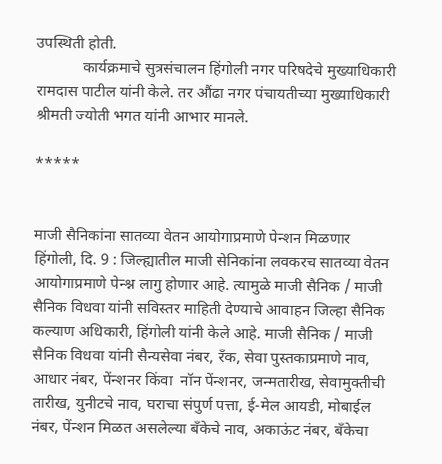उपस्थिती होती.
            कार्यक्रमाचे सुत्रसंचालन हिंगोली नगर परिषदेचे मुख्याधिकारी रामदास पाटील यांनी केले. तर औंढा नगर पंचायतीच्या मुख्याधिकारी श्रीमती ज्योती भगत यांनी आभार मानले.

*****


माजी सैनिकांना सातव्या वेतन आयोगाप्रमाणे पेन्शन मिळणार
हिंगोली, दि. 9 : जिल्ह्यातील माजी सेनिकांना लवकरच सातव्या वेतन आयोगाप्रमाणे पेन्श्न लागु होणार आहे. त्यामुळे माजी सैनिक / माजी सैनिक विधवा यांनी सविस्तर माहिती देण्याचे आवाहन जिल्हा सैनिक कल्याण अधिकारी, हिंगोली यांनी केले आहे. माजी सैनिक / माजी सैनिक विधवा यांनी सैन्यसेवा नंबर, रँक, सेवा पुस्तकाप्रमाणे नाव, आधार नंबर, पेंन्शनर किंवा  नॉन पेंन्शनर, जन्मतारीख, सेवामुक्तीची  तारीख, युनीटचे नाव, घराचा संपुर्ण पत्ता, ई-मेल आयडी, मोबाईल नंबर, पेंन्शन मिळत असलेल्या बँकेचे नाव, अकाऊंट नंबर, बँकेचा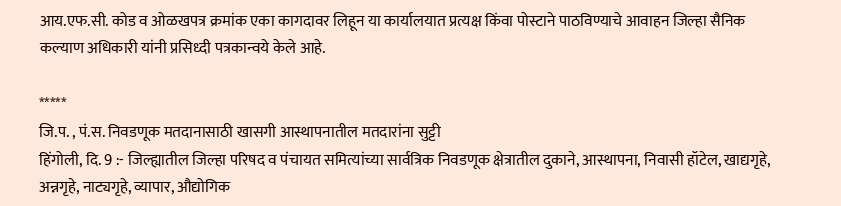आय.एफ.सी. कोड व ओळखपत्र क्रमांक एका कागदावर लिहून या कार्यालयात प्रत्यक्ष किंवा पोस्टाने पाठविण्याचे आवाहन जिल्हा सैनिक कल्याण अधिकारी यांनी प्रसिध्दी पत्रकान्वये केले आहे.

*****
जि.प. , पं.स. निवडणूक मतदानासाठी खासगी आस्थापनातील मतदारांना सुट्टी
हिंगोली, दि. 9 :- जिल्ह्यातील जिल्हा परिषद व पंचायत समित्यांच्या सार्वत्रिक निवडणूक क्षेत्रातील दुकाने, आस्थापना, निवासी हॉटेल, खाद्यगृहे, अन्नगृहे, नाट्यगृहे, व्यापार, औद्योगिक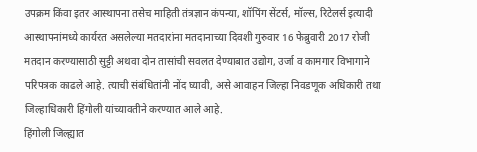उपक्रम किंवा इतर आस्थापना तसेच माहिती तंत्रज्ञान कंपन्या, शॉपिंग सेंटर्स, मॉल्स, रिटेलर्स इत्यादी आस्थापनांमध्ये कार्यरत असलेल्या मतदारांना मतदानाच्या दिवशी गुरुवार 16 फेब्रुवारी 2017 रोजी मतदान करण्यासाठी सुट्टी अथवा दोन तासांची सवलत देण्याबात उद्योग, उर्जा व कामगार विभागाने परिपत्रक काढले आहे. त्याची संबंधितांनी नोंद घ्यावी, असे आवाहन जिल्हा निवडणूक अधिकारी तथा जिल्हाधिकारी हिंगोली यांच्यावतीने करण्यात आले आहे.
हिंगोली जिल्ह्यात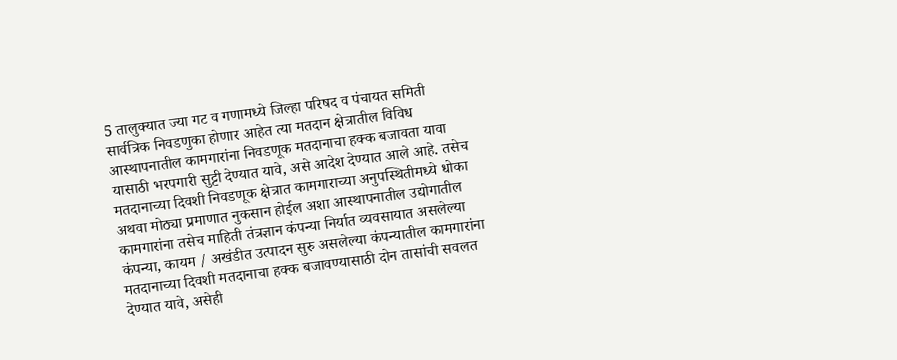5 तालुक्यात ज्या गट व गणामध्ये जिल्हा परिषद व पंचायत समिती सार्वत्रिक निवडणुका होणार आहेत त्या मतदान क्षेत्रातील विविध आस्थापनातील कामगारांना निवडणूक मतदानाचा हक्क बजावता यावा यासाठी भरपगारी सुट्टी देण्यात यावे, असे आदेश देण्यात आले आहे. तसेच मतदानाच्या दिवशी निवडणूक क्षेत्रात कामगाराच्या अनुपस्थितीमध्ये धोका अथवा मोठ्या प्रमाणात नुकसान होईल अशा आस्थापनातील उद्योगातील कामगारांना तसेच माहिती तंत्रज्ञान कंपन्या निर्यात व्यवसायात असलेल्या कंपन्या, कायम / अखंडीत उत्पादन सुरु असलेल्या कंपन्यातील कामगारांना मतदानाच्या दिवशी मतदानाचा हक्क बजावण्यासाठी दोन तासांची सवलत देण्यात यावे, असेही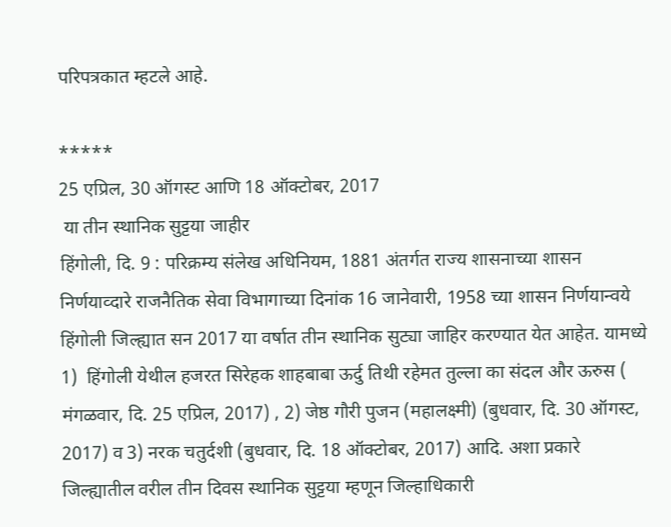परिपत्रकात म्हटले आहे.

*****
25 एप्रिल, 30 ऑगस्ट आणि 18 ऑक्टोबर, 2017
 या तीन स्थानिक सुट्टया जाहीर
हिंगोली, दि. 9 : परिक्रम्य संलेख अधिनियम, 1881 अंतर्गत राज्य शासनाच्या शासन निर्णयाव्दारे राजनैतिक सेवा विभागाच्या दिनांक 16 जानेवारी, 1958 च्या शासन निर्णयान्वये हिंगोली जिल्ह्यात सन 2017 या वर्षात तीन स्थानिक सुट्या जाहिर करण्यात येत आहेत. यामध्ये 1)  हिंगोली येथील हजरत सिरेहक शाहबाबा ऊर्दु तिथी रहेमत तुल्ला का संदल और ऊरुस ( मंगळवार, दि. 25 एप्रिल, 2017) , 2) जेष्ठ गौरी पुजन (महालक्ष्मी) (बुधवार, दि. 30 ऑगस्ट, 2017) व 3) नरक चतुर्दशी (बुधवार, दि. 18 ऑक्टोबर, 2017) आदि. अशा प्रकारे जिल्ह्यातील वरील तीन दिवस स्थानिक सुट्टया म्हणून जिल्हाधिकारी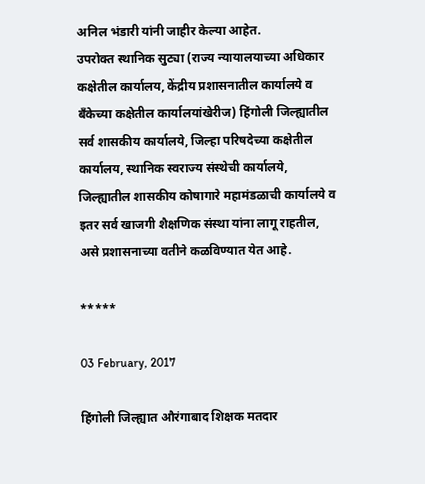अनिल भंडारी यांनी जाहीर केल्या आहेत.
उपरोक्त स्थानिक सुट्या (राज्य न्यायालयाच्या अधिकार कक्षेतील कार्यालय, केंद्रीय प्रशासनातील कार्यालये व बँकेच्या कक्षेतील कार्यालयांखेरीज) हिंगोली जिल्ह्यातील सर्व शासकीय कार्यालये, जिल्हा परिषदेच्या कक्षेतील कार्यालय, स्थानिक स्वराज्य संस्थेची कार्यालये, जिल्ह्यातील शासकीय कोषागारे महामंडळाची कार्यालये व इतर सर्व खाजगी शैक्षणिक संस्था यांना लागू राहतील, असे प्रशासनाच्या वतीने कळविण्यात येत आहे.

*****

03 February, 2017

हिंगोली जिल्ह्यात औरंगाबाद शिक्षक मतदार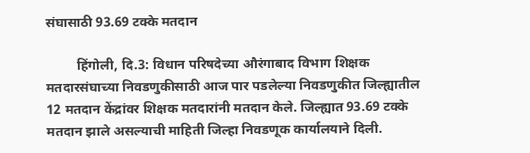संघासाठी 93.69 टक्के मतदान

         हिंगोली, दि.3: विधान परिषदेच्या औरंगाबाद विभाग शिक्षक मतदारसंघाच्या निवडणुकीसाठी आज पार पडलेल्या निवडणुकीत जिल्ह्यातील 12 मतदान केंद्रांवर शिक्षक मतदारांनी मतदान केले. जिल्ह्यात 93.69 टक्के मतदान झाले असल्याची माहिती जिल्हा निवडणूक कार्यालयाने दिली.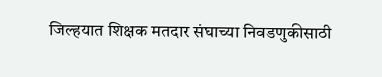जिल्‍हयात शिक्षक मतदार संघाच्या निवडणुकीसाठी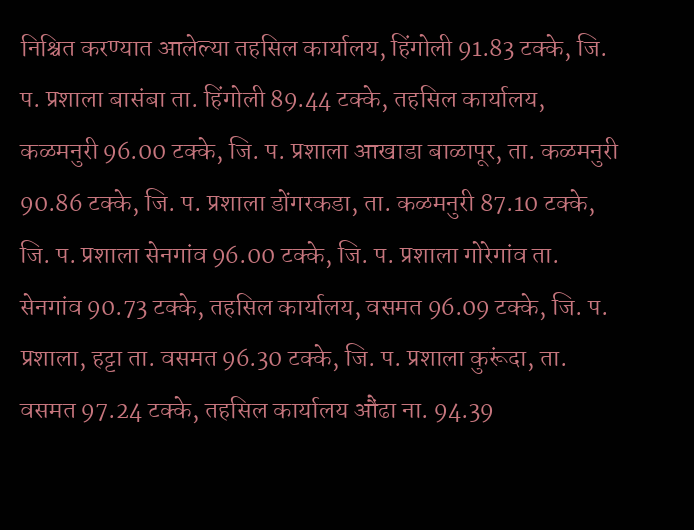निश्चित करण्यात आलेल्या तहसिल कार्यालय, हिंगोली 91.83 टक्के, जि. प. प्रशाला बासंबा ता. हिंगोली 89.44 टक्के, तहसिल कार्यालय, कळमनुरी 96.00 टक्के, जि. प. प्रशाला आखाडा बाळापूर, ता. कळमनुरी 90.86 टक्के, जि. प. प्रशाला डोंगरकडा, ता. कळमनुरी 87.10 टक्के, जि. प. प्रशाला सेनगांव 96.00 टक्के, जि. प. प्रशाला गोरेगांव ता. सेनगांव 90.73 टक्के, तहसिल कार्यालय, वसमत 96.09 टक्के, जि. प. प्रशाला, हट्टा ता. वसमत 96.30 टक्के, जि. प. प्रशाला कुरूंदा, ता. वसमत 97.24 टक्के, तहसिल कार्यालय औंढा ना. 94.39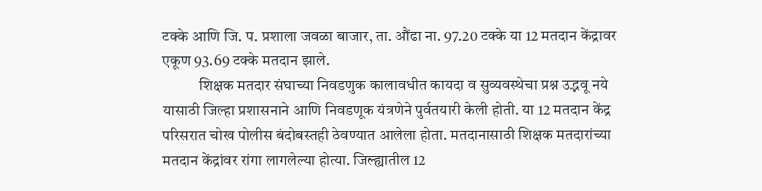टक्के आणि जि. प. प्रशाला जवळा बाजार, ता. औंढा ना. 97.20 टक्के या 12 मतदान केंद्रावर एकूण 93.69 टक्के मतदान झाले.
            शिक्षक मतदार संघाच्या निवडणुक कालावधीत कायदा व सुव्यवस्थेचा प्रश्न उद्भवू नये यासाठी जिल्हा प्रशासनाने आणि निवडणूक यंत्रणेने पुर्वतयारी केली होती. या 12 मतदान केंद्र परिसरात चोख पोलीस बंदोबस्तही ठेवण्यात आलेला होता. मतदानासाठी शिक्षक मतदारांच्या मतदान केंद्रांवर रांगा लागलेल्या होत्या. जिल्ह्यातील 12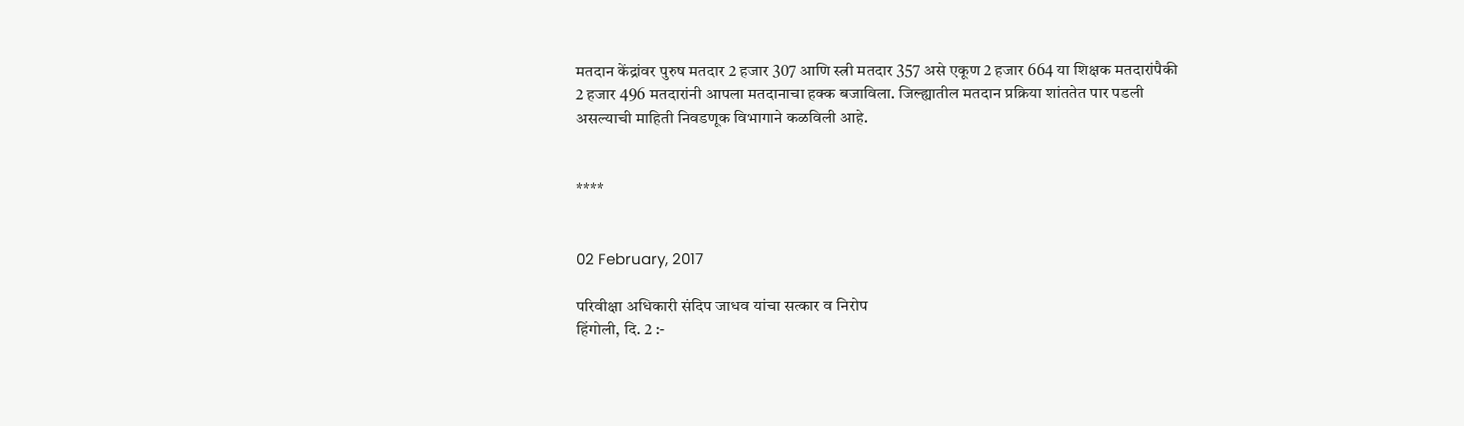मतदान केंद्रांवर पुरुष मतदार 2 हजार 307 आणि स्त्री मतदार 357 असे एकूण 2 हजार 664 या शिक्षक मतदारांपैकी 2 हजार 496 मतदारांनी आपला मतदानाचा हक्क बजाविला. जिल्ह्यातील मतदान प्रक्रिया शांततेत पार पडली असल्याची माहिती निवडणूक विभागाने कळविली आहे.


****


02 February, 2017

परिवीक्षा अधिकारी संदिप जाधव यांचा सत्कार व निरोप
हिंगोली, दि. 2 :-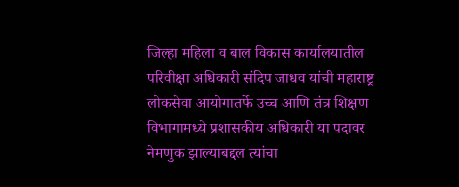जिल्हा महिला व बाल विकास कार्यालयातील परिवीक्षा अधिकारी संदिप जाधव यांची महाराष्ट्र लोकसेवा आयोगातर्फे उच्च आणि तंत्र शिक्षण विभागामध्ये प्रशासकीय अधिकारी या पदावर नेमणुक झाल्याबद्दल त्यांचा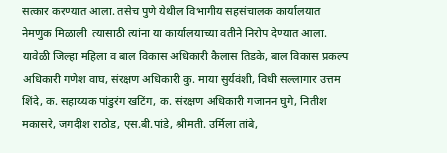सत्कार करण्यात आला. तसेच पुणे येथील विभागीय सहसंचालक कार्यालयात नेमणुक मिळाली  त्यासाठी त्यांना या कार्यालयाच्या वतीने निरोप देण्यात आला.
यावेळी जिल्हा महिला व बाल विकास अधिकारी कैलास तिडके, बाल विकास प्रकल्प अधिकारी गणेश वाघ, संरक्षण अधिकारी कु. माया सुर्यवंशी, विधी सल्लागार उत्तम शिंदे, क. सहाय्यक पांडुरंग खटिंग, क. संरक्षण अधिकारी गजानन घुगे, नितीश मकासरे, जगदीश राठोड, एस.बी.पांडे, श्रीमती. उर्मिला तांबे,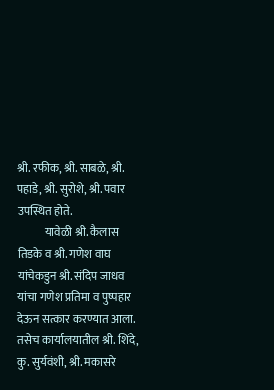श्री. रफीक, श्री. साबळे, श्री. पहाडे, श्री. सुरोशे, श्री. पवार उपस्थित होते.
            यावेळी श्री. कैलास तिडके व श्री. गणेश वाघ यांचेकडुन श्री. संदिप जाधव यांचा गणेश प्रतिमा व पुष्पहार देऊन सत्कार करण्यात आला. तसेच कार्यालयातील श्री. शिंदे, कु. सुर्यवंशी, श्री. मकासरे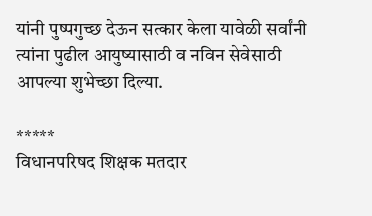यांनी पुष्पगुच्छ देऊन सत्कार केला यावेळी सर्वांनी त्यांना पुढील आयुष्यासाठी व नविन सेवेसाठी आपल्या शुभेच्छा दिल्या.

*****
विधानपरिषद शिक्षक मतदार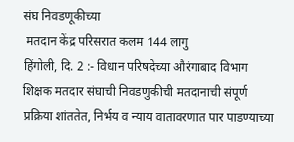संघ निवडणूकीच्या
 मतदान केंद्र परिसरात कलम 144 लागु
हिंगोली, दि. 2 :- विधान परिषदेच्या औरंगाबाद विभाग शिक्षक मतदार संघाची निवडणुकीची मतदानाची संपूर्ण प्रक्रिया शांततेत, निर्भय व न्‍याय वातावरणात पार पाडण्‍याच्या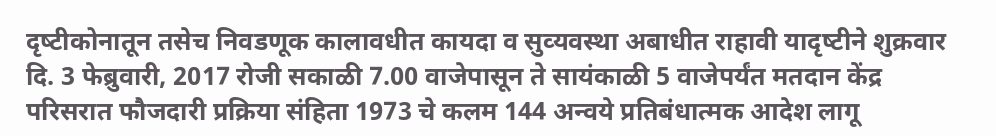दृष्‍टीकोनातून तसेच निवडणूक कालावधीत कायदा व सुव्‍यवस्‍था अबाधीत राहावी यादृष्‍टीने शुक्रवार दि. 3 फेब्रुवारी, 2017 रोजी सकाळी 7.00 वाजेपासून ते सायंकाळी 5 वाजेपर्यंत मतदान केंद्र परिसरात फौजदारी प्रक्रिया संहिता 1973 चे कलम 144 अन्‍वये प्रतिबंधात्मक आदेश लागू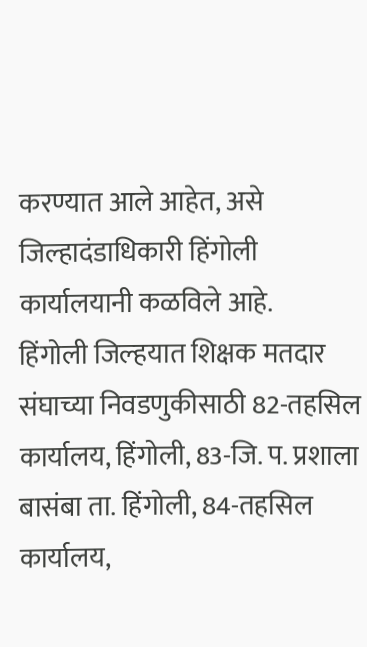करण्यात आले आहेत, असे जिल्हादंडाधिकारी हिंगोली कार्यालयानी कळविले आहे.
हिंगोली जिल्‍हयात शिक्षक मतदार संघाच्या निवडणुकीसाठी 82-तहसिल कार्यालय, हिंगोली, 83-जि. प. प्रशाला बासंबा ता. हिंगोली, 84-तहसिल कार्यालय,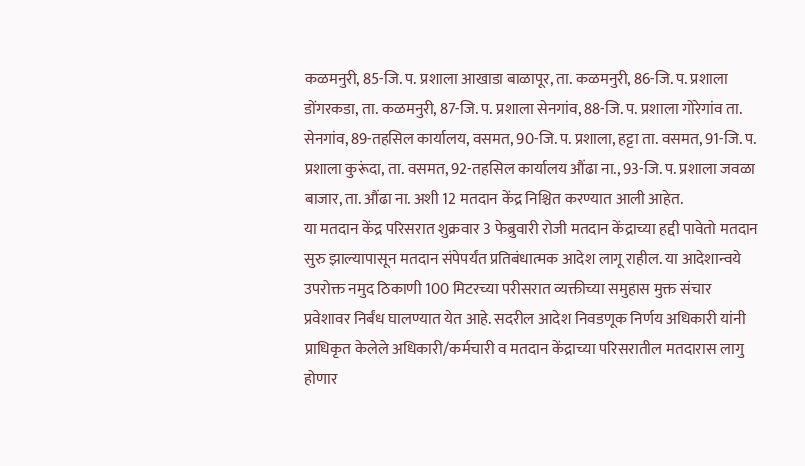कळमनुरी, 85-जि. प. प्रशाला आखाडा बाळापूर, ता. कळमनुरी, 86-जि. प. प्रशाला डोंगरकडा, ता. कळमनुरी, 87-जि. प. प्रशाला सेनगांव, 88-जि. प. प्रशाला गोरेगांव ता. सेनगांव, 89-तहसिल कार्यालय, वसमत, 90-जि. प. प्रशाला, हट्टा ता. वसमत, 91-जि. प. प्रशाला कुरूंदा, ता. वसमत, 92-तहसिल कार्यालय औंढा ना., 93-जि. प. प्रशाला जवळा बाजार, ता. औंढा ना. अशी 12 मतदान केंद्र निश्चित करण्यात आली आहेत.
या मतदान केंद्र परिसरात शुक्रवार 3 फेब्रुवारी रोजी मतदान केंद्राच्या हद्दी पावेतो मतदान सुरु झाल्यापासून मतदान संपेपर्यंत प्रतिबंधात्मक आदेश लागू राहील. या आदेशान्वये उपरोक्त नमुद ठिकाणी 100 मिटरच्या परीसरात व्यक्तीच्या समुहास मुक्त संचार प्रवेशावर निर्बंध घालण्यात येत आहे. सदरील आदेश निवडणूक निर्णय अधिकारी यांनी प्राधिकृत केलेले अधिकारी/कर्मचारी व मतदान केंद्राच्या परिसरातील मतदारास लागु होणार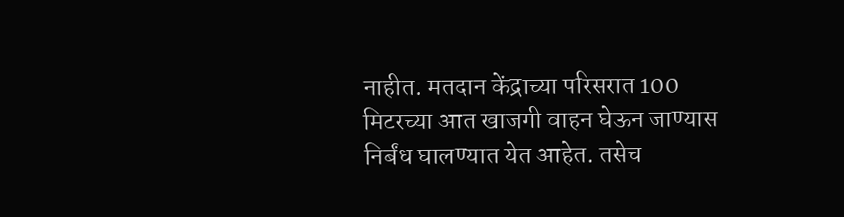नाहीत. मतदान केंद्राच्या परिसरात 100 मिटरच्या आत खाजगी वाहन घेऊन जाण्यास निर्बंध घालण्यात येत आहेत. तसेच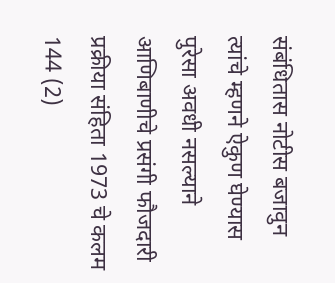संबंधितास नोटीस बजावुन त्यांचे म्हणने ऐकुण घेण्यास पुरेसा अवधी नसल्याने आणिबाणीचे प्रसंगी फौजदारी प्रक्रीया संहिता 1973 चे कलम 144 (2)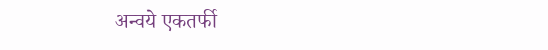अन्वये एकतर्फी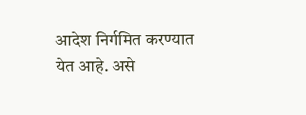आदेश निर्गमित करण्यात येत आहे. असे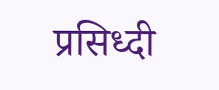प्रसिध्दी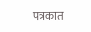पत्रकात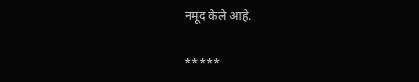नमूद केले आहे.

*****